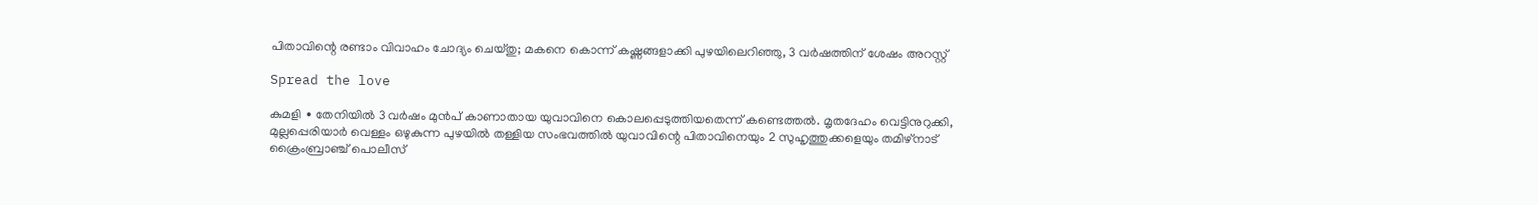പിതാവിന്റെ രണ്ടാം വിവാഹം ചോദ്യം ചെയ്തു; മകനെ കൊന്ന് കഷ്ണങ്ങളാക്കി പുഴയിലെറിഞ്ഞു, 3 വർഷത്തിന് ശേഷം അറസ്റ്റ്

Spread the love

കുമളി ∙ തേനിയിൽ 3 വർഷം മുൻപ് കാണാതായ യുവാവിനെ കൊലപ്പെടുത്തിയതെന്ന് കണ്ടെത്തൽ. മൃതദേഹം വെട്ടിനുറുക്കി, മുല്ലപ്പെരിയാർ വെള്ളം ഒഴുകുന്ന പുഴയിൽ തള്ളിയ സംഭവത്തിൽ യുവാവിന്റെ പിതാവിനെയും 2 സുഹൃത്തുക്കളെയും തമിഴ്നാട് ക്രൈംബ്രാഞ്ച് പൊലീസ്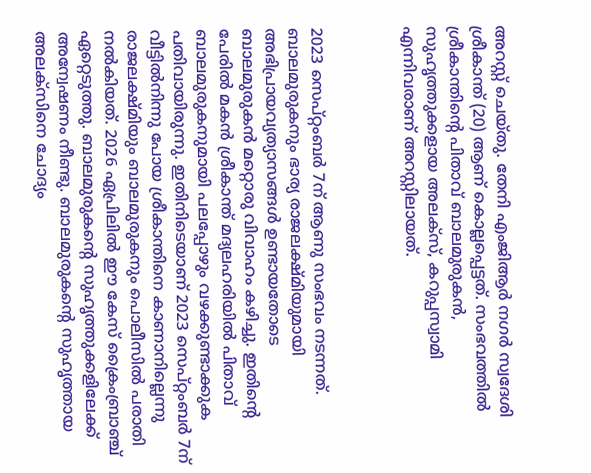അറസ്റ്റ് ചെയ്തു. തേനി എംജിആർ നഗർ സ്വദേശി ശ്രീകാന്ത് (20) ആണ് കൊല്ലപ്പെട്ടത്. സംഭവത്തിൽ ശ്രീകാന്തിന്റെ പിതാവ് ബാലമുരുകൻ, സുഹൃത്തുക്കളായ അലക്സ്, കറുപ്പസ്വാമി എന്നിവരാണ് അറസ്റ്റിലായത്.



2023 സെപ്റ്റംബർ 7ന് ആണു സംഭവം നടന്നത്. ബാലമുരുകനും ഭാര്യ രാജലക്ഷ്മിയുമായി അഭിപ്രായവ്യത്യാസങ്ങൾ ഉണ്ടായതോടെ ബാലമുരുകൻ മറ്റൊരു വിവാഹം കഴിച്ചു. ഇതിന്റെ പേരിൽ മകൻ ശ്രീകാന്ത് മദ്യലഹരിയിൽ പിതാവ് ബാലമുരുകനുമായി പലപ്പോഴും വഴക്കുണ്ടാക്കുക പതിവായിരുന്നു. ഇതിനിടെയാണ് 2023 സെപ്റ്റംബർ 7ന് വീട്ടിൽനിന്നു പോയ ശ്രീകാന്തിനെ കാണാനില്ലെന്നു രാജലക്ഷ്മിയും ബാലമുരുകനും പൊലീസിൽ പരാതി നൽകിയത്. 2026 ഏപ്രിലിൽ ഈ കേസ് ക്രൈംബ്രാഞ്ച് ഏറ്റെടുത്തു. ബാലമുരുകന്റെ സുഹൃത്തുക്കളിലേക്ക് അന്വേഷണം നീണ്ടു. ബാലമുരുകന്റെ സുഹൃത്തായ അലക്സിനെ ചോദ്യം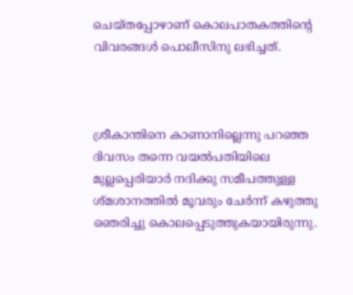ചെയ്തപ്പോഴാണ് കൊലപാതകത്തിന്റെ വിവരങ്ങൾ പൊലീസിനു ലഭിച്ചത്.



ശ്രീകാന്തിനെ കാണാനില്ലെന്നു പറഞ്ഞ ദിവസം തന്നെ വയൽപതിയിലെ മുല്ലപ്പെരിയാ‍ർ നദിക്കു സമീപത്തുള്ള ശ്മശാനത്തിൽ‍ മൂവരും ചേർന്ന് കഴുത്തു ഞെരിച്ചു കൊലപ്പെടുത്തുകയായിരുന്നു.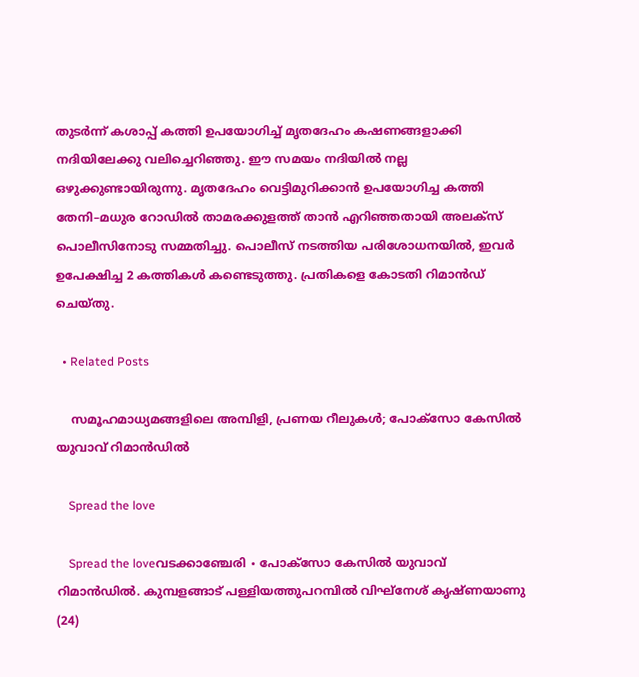തുടർന്ന് കശാപ്പ് കത്തി ഉപയോഗിച്ച് മൃതദേഹം കഷണങ്ങളാക്കി നദിയിലേക്കു വലിച്ചെറിഞ്ഞു. ഈ സമയം നദിയിൽ നല്ല ഒഴുക്കുണ്ടായിരുന്നു. മൃതദേഹം വെട്ടിമുറിക്കാൻ ഉപയോഗിച്ച കത്തി തേനി–മധുര റോഡിൽ താമരക്കുളത്ത് താൻ എറിഞ്ഞതായി അലക്സ് പൊലീസിനോടു സമ്മതിച്ചു. പൊലീസ് നടത്തിയ പരിശോധനയിൽ, ഇവർ ഉപേക്ഷിച്ച 2 കത്തികൾ കണ്ടെടുത്തു. പ്രതികളെ കോടതി റിമാൻഡ് ചെയ്തു.

  • Related Posts

    സമൂഹമാധ്യമങ്ങളിലെ അമ്പിളി, പ്രണയ റീലുകൾ; പോക്സോ കേസിൽ യുവാവ് റിമാൻഡിൽ

    Spread the love

    Spread the loveവടക്കാഞ്ചേരി ∙ പോക്സോ കേസിൽ യുവാവ് റിമാൻഡിൽ. കുമ്പളങ്ങാട് പള്ളിയത്തുപറമ്പിൽ വിഘ്നേശ് കൃഷ്ണയാണു (24)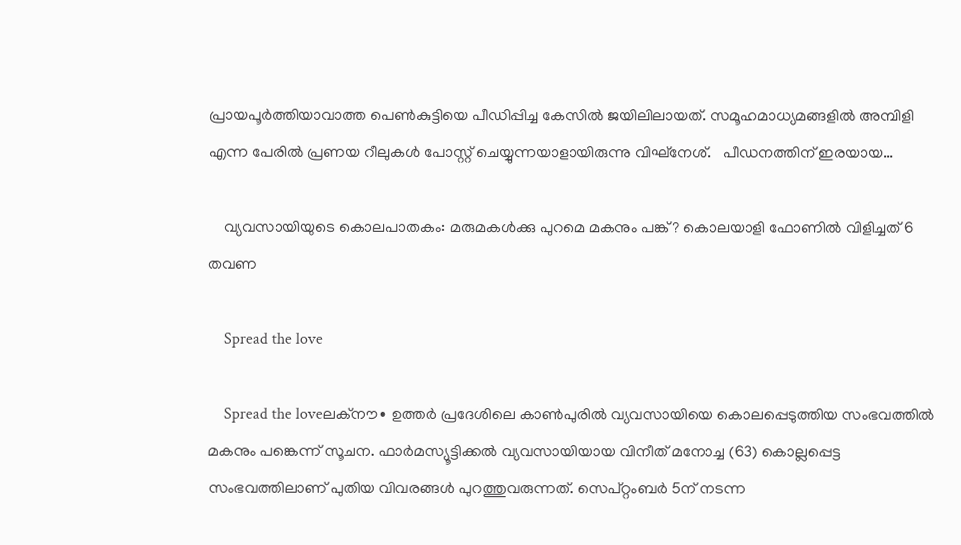പ്രായപൂർത്തിയാവാത്ത പെൺകുട്ടിയെ പീഡിപ്പിച്ച കേസിൽ ജയിലിലായത്. സമൂഹമാധ്യമങ്ങളിൽ അമ്പിളി എന്ന പേരിൽ പ്രണയ റീലുകൾ പോസ്റ്റ് ചെയ്യുന്നയാളായിരുന്നു വിഘ്നേശ്.   പീഡനത്തിന് ഇരയായ…

    വ്യവസായിയുടെ കൊലപാതകം: മരുമകൾക്കു പുറമെ മകനും പങ്ക്? കൊലയാളി ഫോണിൽ വിളിച്ചത് 6 തവണ

    Spread the love

    Spread the loveലക്നൗ∙ ഉത്തർ പ്രദേശിലെ കാൺപുരിൽ വ്യവസായിയെ കൊലപ്പെടുത്തിയ സംഭവത്തിൽ മകനും പങ്കെന്ന് സൂചന. ഫാർമസ്യൂട്ടിക്കൽ വ്യവസായിയായ വിനീത് മനോച്ച (63) കൊല്ലപ്പെട്ട സംഭവത്തിലാണ് പുതിയ വിവരങ്ങൾ പുറത്തുവരുന്നത്. സെപ്റ്റംബർ 5ന് നടന്ന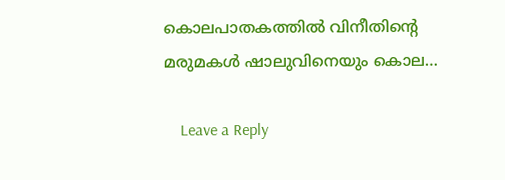കൊലപാതകത്തിൽ വിനീതിന്റെ മരുമകൾ ഷാലുവിനെയും കൊല…

    Leave a Reply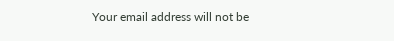Your email address will not be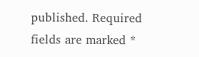published. Required fields are marked *